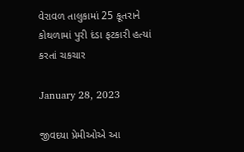વેરાવળ તાલુકામાં 25 કૂતરાને કોથળામાં પુરી દંડા ફટકારી હત્યાં કરતાં ચકચાર

January 28, 2023

જીવદયા પ્રેમીઓએ આ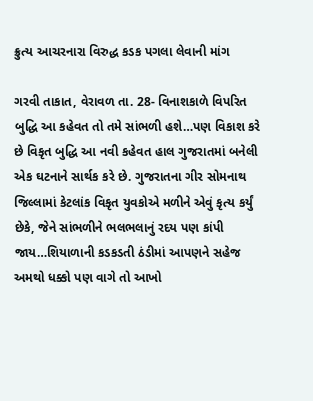ક્રુત્ય આચરનારા વિરુદ્ધ કડક પગલા લેવાની માંગ

ગરવી તાકાત, વેરાવળ તા. 28- વિનાશકાળે વિપરિત બુદ્ધિ આ કહેવત તો તમે સાંભળી હશે…પણ વિકાશ કરે છે વિકૃત બુદ્ધિ આ નવી કહેવત હાલ ગુજરાતમાં બનેલી એક ઘટનાને સાર્થક કરે છે. ગુજરાતના ગીર સોમનાથ જિલ્લામાં કેટલાંક વિકૃત યુવકોએ મળીને એવું કૃત્ય કર્યું છેકે, જેને સાંભળીને ભલભલાનું રદય પણ કાંપી જાય…શિયાળાની કડકડતી ઠંડીમાં આપણને સહેજ અમથો ધક્કો પણ વાગે તો આખો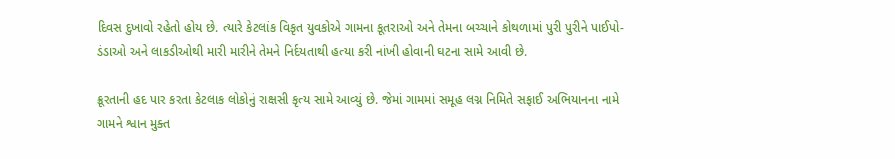દિવસ દુખાવો રહેતો હોય છે. ત્યારે કેટલાંક વિકૃત યુવકોએ ગામના કૂતરાઓ અને તેમના બચ્ચાને કોથળામાં પુરી પુરીને પાઈપો-ડંડાઓ અને લાકડીઓથી મારી મારીને તેમને નિર્દયતાથી હત્યા કરી નાંખી હોવાની ઘટના સામે આવી છે.

ક્રૂરતાની હદ પાર કરતા કેટલાક લોકોનું રાક્ષસી કૃત્ય સામે આવ્યું છે. જેમાં ગામમાં સમૂહ લગ્ન નિમિતે સફાઈ અભિયાનના નામે ગામને શ્વાન મુક્ત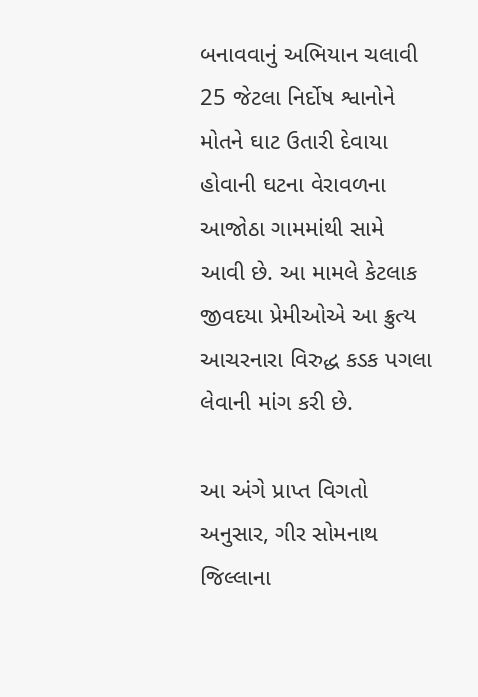બનાવવાનું અભિયાન ચલાવી 25 જેટલા નિર્દોષ શ્વાનોને મોતને ઘાટ ઉતારી દેવાયા હોવાની ઘટના વેરાવળના આજોઠા ગામમાંથી સામે આવી છે. આ મામલે કેટલાક જીવદયા પ્રેમીઓએ આ ક્રુત્ય આચરનારા વિરુદ્ધ કડક પગલા લેવાની માંગ કરી છે.

આ અંગે પ્રાપ્ત વિગતો અનુસાર, ગીર સોમનાથ જિલ્લાના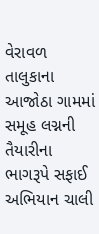વેરાવળ તાલુકાના આજોઠા ગામમાં સમૂહ લગ્નની તૈયારીના ભાગરૂપે સફાઈ અભિયાન ચાલી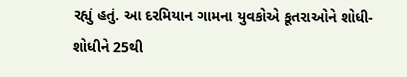રહ્યું હતું. આ દરમિયાન ગામના યુવકોએ કૂતરાઓને શોધી-શોધીને 25થી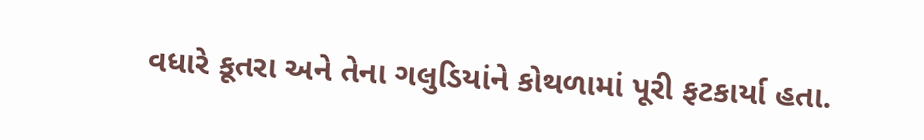વધારે કૂતરા અને તેના ગલુડિયાંને કોથળામાં પૂરી ફટકાર્યા હતા.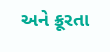અને ક્રૂરતા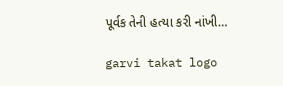પૂર્વક તેની હત્યા કરી નાંખી…

garvi takat logo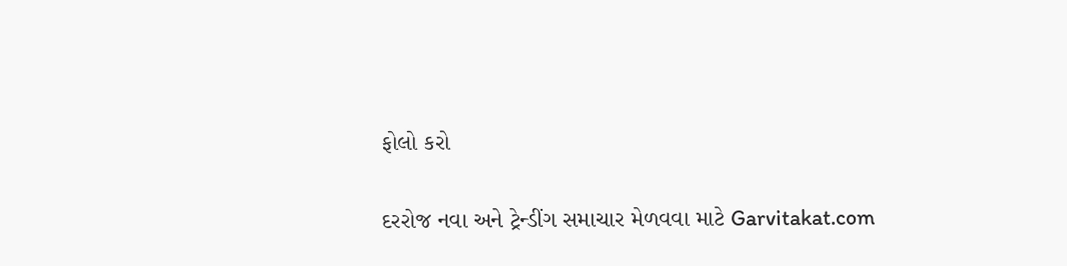ફોલો કરો

દરરોજ નવા અને ટ્રેન્ડીંગ સમાચાર મેળવવા માટે Garvitakat.com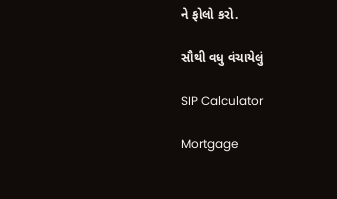ને ફોલો કરો.

સૌથી વધુ વંચાયેલું

SIP Calculator

Mortgage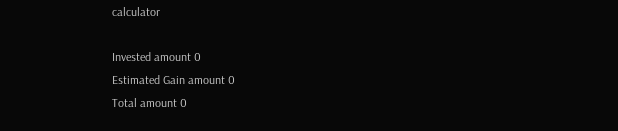calculator

Invested amount 0
Estimated Gain amount 0
Total amount 0